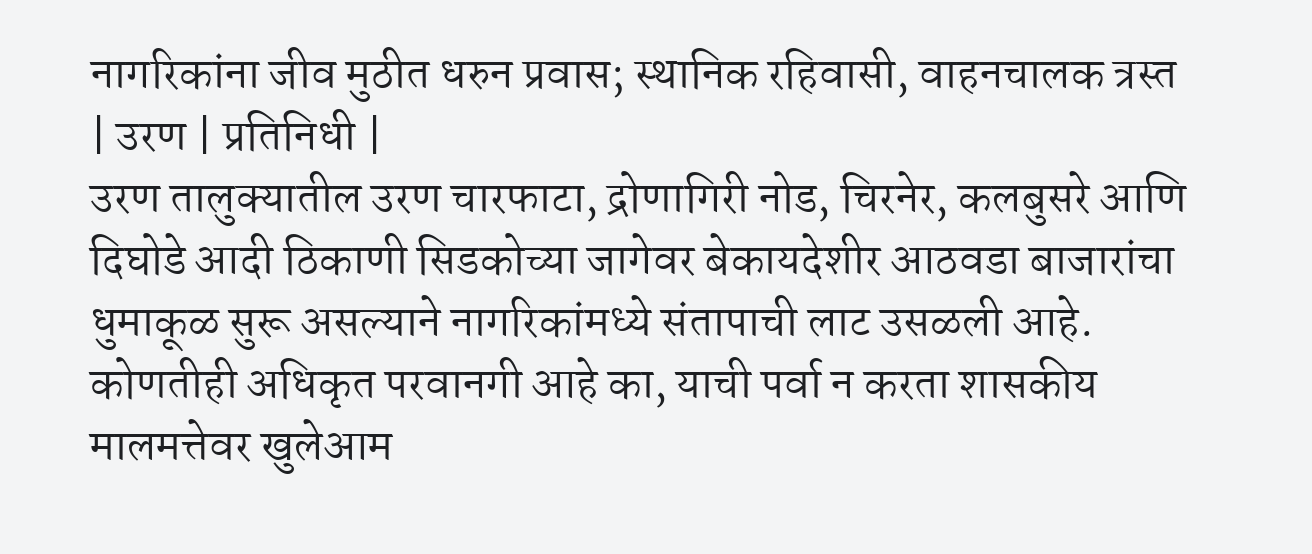नागरिकांना जीव मुठीत धरुन प्रवास; स्थानिक रहिवासी, वाहनचालक त्रस्त
| उरण | प्रतिनिधी |
उरण तालुक्यातील उरण चारफाटा, द्रोणागिरी नोड, चिरनेर, कलबुसरे आणि दिघोडे आदी ठिकाणी सिडकोच्या जागेवर बेकायदेशीर आठवडा बाजारांचा धुमाकूळ सुरू असल्याने नागरिकांमध्ये संतापाची लाट उसळली आहे. कोणतीही अधिकृत परवानगी आहे का, याची पर्वा न करता शासकीय मालमत्तेवर खुलेआम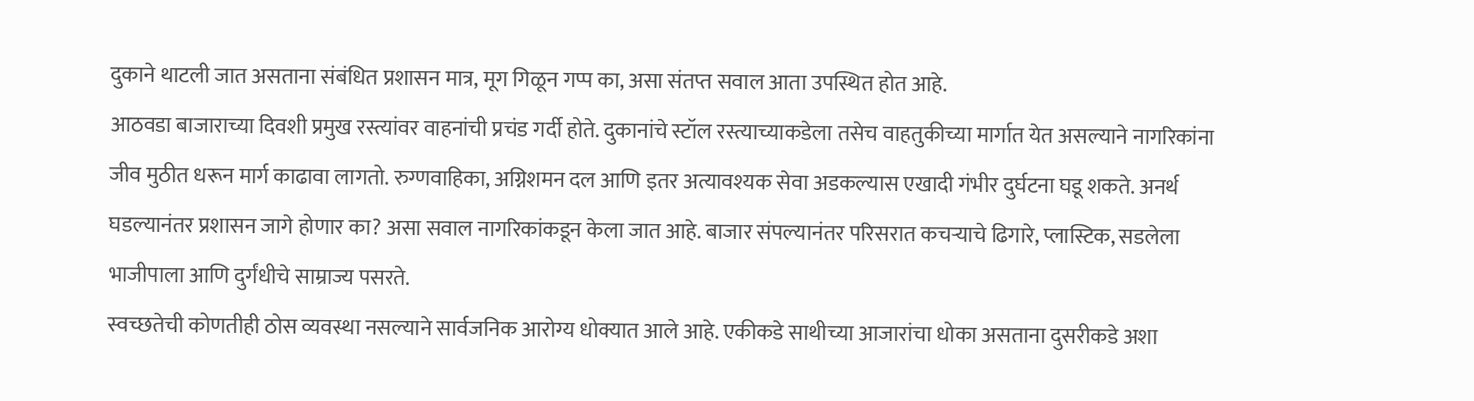दुकाने थाटली जात असताना संबंधित प्रशासन मात्र, मूग गिळून गप्प का, असा संतप्त सवाल आता उपस्थित होत आहे.
आठवडा बाजाराच्या दिवशी प्रमुख रस्त्यांवर वाहनांची प्रचंड गर्दी होते. दुकानांचे स्टॉल रस्त्याच्याकडेला तसेच वाहतुकीच्या मार्गात येत असल्याने नागरिकांना जीव मुठीत धरून मार्ग काढावा लागतो. रुग्णवाहिका, अग्निशमन दल आणि इतर अत्यावश्यक सेवा अडकल्यास एखादी गंभीर दुर्घटना घडू शकते. अनर्थ घडल्यानंतर प्रशासन जागे होणार का? असा सवाल नागरिकांकडून केला जात आहे. बाजार संपल्यानंतर परिसरात कचऱ्याचे ढिगारे, प्लास्टिक, सडलेला भाजीपाला आणि दुर्गंधीचे साम्राज्य पसरते.
स्वच्छतेची कोणतीही ठोस व्यवस्था नसल्याने सार्वजनिक आरोग्य धोक्यात आले आहे. एकीकडे साथीच्या आजारांचा धोका असताना दुसरीकडे अशा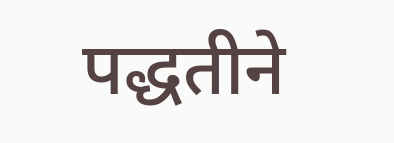पद्धतीने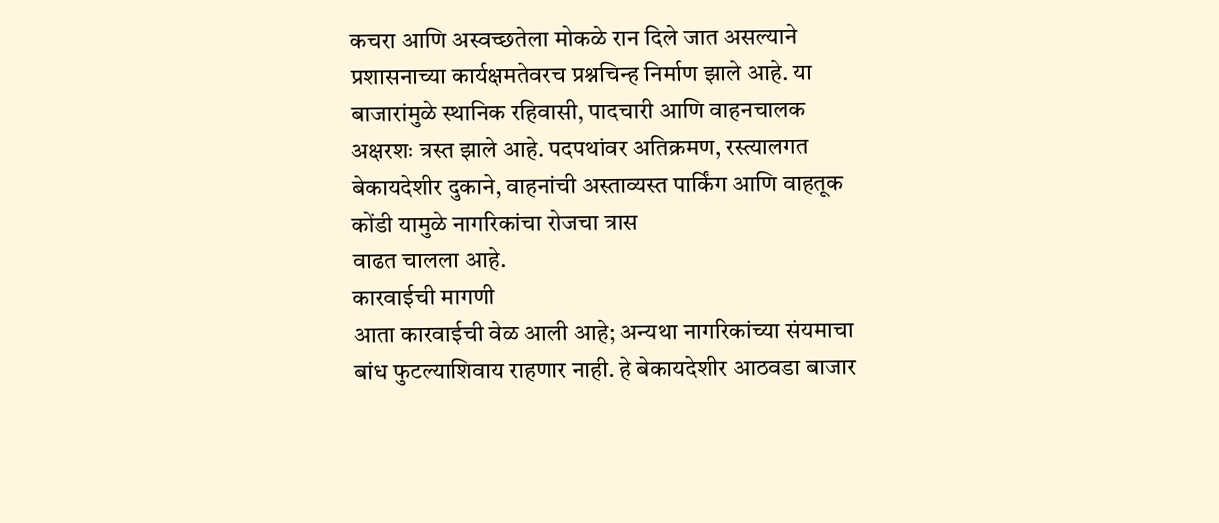कचरा आणि अस्वच्छतेला मोकळे रान दिले जात असल्याने प्रशासनाच्या कार्यक्षमतेवरच प्रश्नचिन्ह निर्माण झाले आहे. या बाजारांमुळे स्थानिक रहिवासी, पादचारी आणि वाहनचालक अक्षरशः त्रस्त झाले आहे. पदपथांवर अतिक्रमण, रस्त्यालगत बेकायदेशीर दुकाने, वाहनांची अस्ताव्यस्त पार्किंग आणि वाहतूक कोंडी यामुळे नागरिकांचा रोजचा त्रास
वाढत चालला आहे.
कारवाईची मागणी
आता कारवाईची वेळ आली आहे; अन्यथा नागरिकांच्या संयमाचा बांध फुटल्याशिवाय राहणार नाही. हे बेकायदेशीर आठवडा बाजार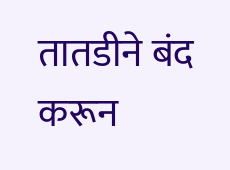तातडीने बंद करून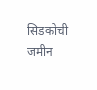सिडकोची जमीन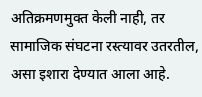अतिक्रमणमुक्त केली नाही, तर सामाजिक संघटना रस्त्यावर उतरतील, असा इशारा देण्यात आला आहे.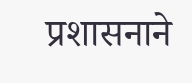प्रशासनाने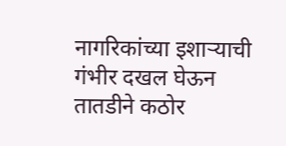नागरिकांच्या इशाऱ्याची गंभीर दखल घेऊन तातडीने कठोर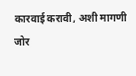कारवाई करावी, अशी मागणी जोर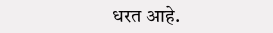धरत आहे.